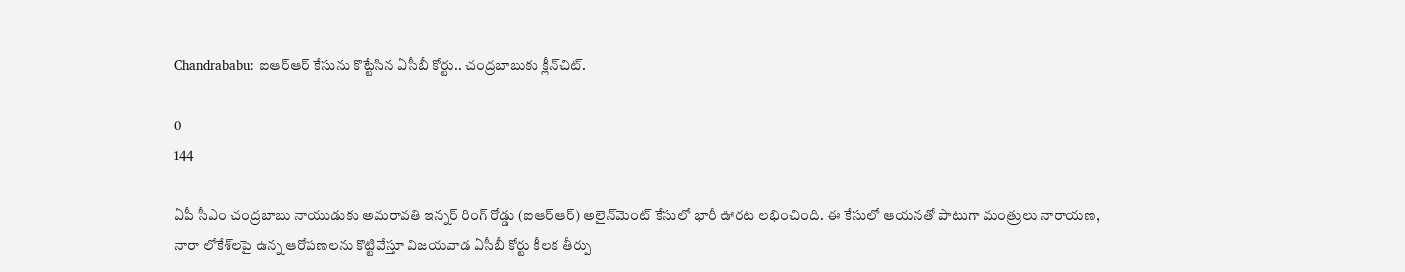Chandrababu: ఐఆర్‌ఆర్ కేసును కొట్టేసిన ఏసీబీ కోర్టు.. చంద్రబాబుకు క్లీన్‌చిట్.

0
144

ఏపీ సీఎం చంద్రబాబు నాయుడుకు అమరావతి ఇన్నర్ రింగ్ రోడ్డు (ఐఆర్‌ఆర్) అలైన్‌మెంట్ కేసులో భారీ ఊరట లభించింది. ఈ కేసులో ఆయనతో పాటుగా మంత్రులు నారాయణ, నారా లోకేశ్‌లపై ఉన్న ఆరోపణలను కొట్టివేస్తూ విజయవాడ ఏసీబీ కోర్టు కీలక తీర్పు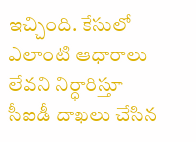ఇచ్చింది. కేసులో ఎలాంటి ఆధారాలు లేవని నిర్ధారిస్తూ సీఐడీ దాఖలు చేసిన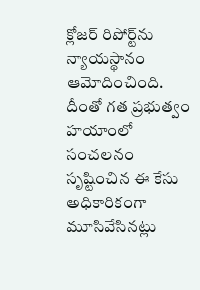క్లోజర్ రిపోర్ట్‌ను న్యాయస్థానం ఆమోదించింది. దీంతో గత ప్రభుత్వం హయాంలో సంచలనం సృష్టించిన ఈ కేసు అధికారికంగా మూసివేసినట్లు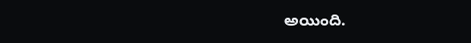అయింది.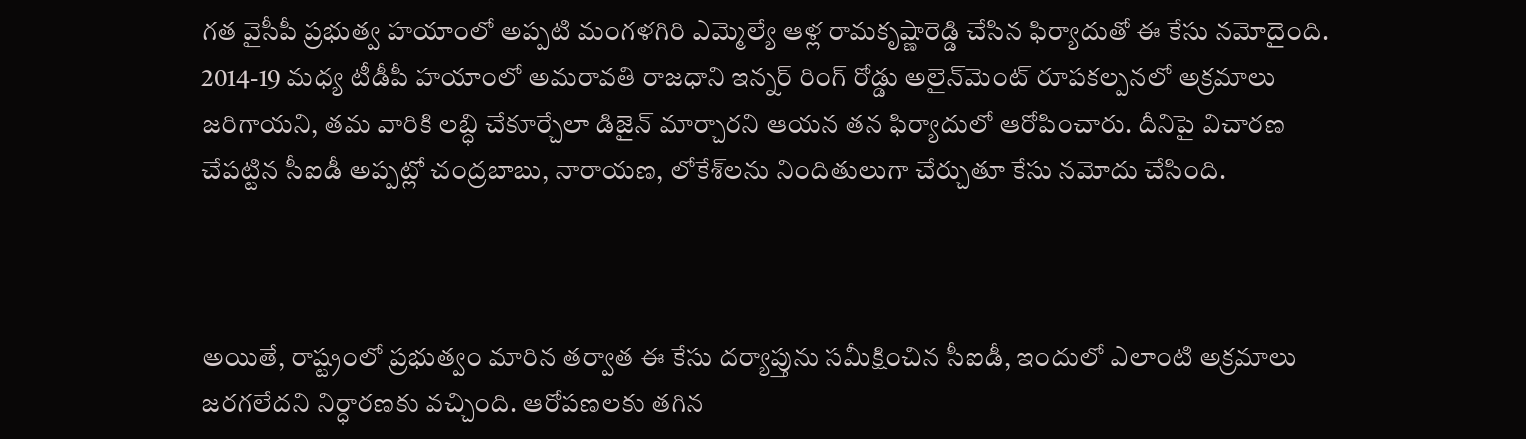గత వైసీపీ ప్రభుత్వ హయాంలో అప్పటి మంగళగిరి ఎమ్మెల్యే ఆళ్ల రామకృష్ణారెడ్డి చేసిన ఫిర్యాదుతో ఈ కేసు నమోదైంది. 2014-19 మధ్య టీడీపీ హయాంలో అమరావతి రాజధాని ఇన్నర్ రింగ్ రోడ్డు అలైన్‌మెంట్‌ రూపకల్పనలో అక్రమాలు జరిగాయని, తమ వారికి లబ్ధి చేకూర్చేలా డిజైన్ మార్చారని ఆయన తన ఫిర్యాదులో ఆరోపించారు. దీనిపై విచారణ చేపట్టిన సీఐడీ అప్పట్లో చంద్రబాబు, నారాయణ, లోకేశ్‌లను నిందితులుగా చేర్చుతూ కేసు నమోదు చేసింది.



అయితే, రాష్ట్రంలో ప్రభుత్వం మారిన తర్వాత ఈ కేసు దర్యాప్తును సమీక్షించిన సీఐడీ, ఇందులో ఎలాంటి అక్రమాలు జరగలేదని నిర్ధారణకు వచ్చింది. ఆరోపణలకు తగిన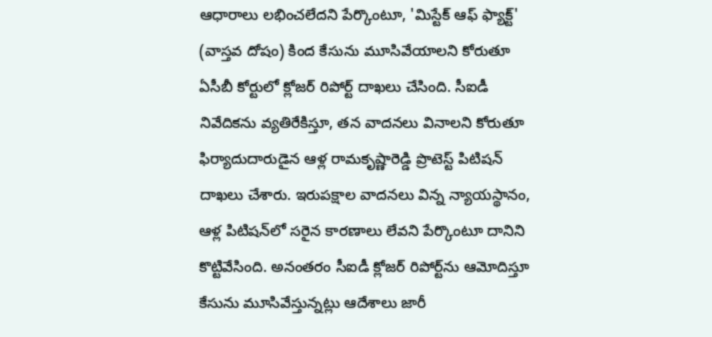ఆధారాలు లభించలేదని పేర్కొంటూ, 'మిస్టేక్ ఆఫ్ ఫ్యాక్ట్' (వాస్తవ దోషం) కింద కేసును మూసివేయాలని కోరుతూ ఏసీబీ కోర్టులో క్లోజర్ రిపోర్ట్ దాఖలు చేసింది. సీఐడీ నివేదికను వ్యతిరేకిస్తూ, తన వాదనలు వినాలని కోరుతూ ఫిర్యాదుదారుడైన ఆళ్ల రామకృష్ణారెడ్డి ప్రొటెస్ట్ పిటిషన్ దాఖలు చేశారు. ఇరుపక్షాల వాదనలు విన్న న్యాయస్థానం, ఆళ్ల పిటిషన్‌లో సరైన కారణాలు లేవని పేర్కొంటూ దానిని కొట్టివేసింది. అనంతరం సీఐడీ క్లోజర్ రిపోర్ట్‌ను ఆమోదిస్తూ కేసును మూసివేస్తున్నట్లు ఆదేశాలు జారీ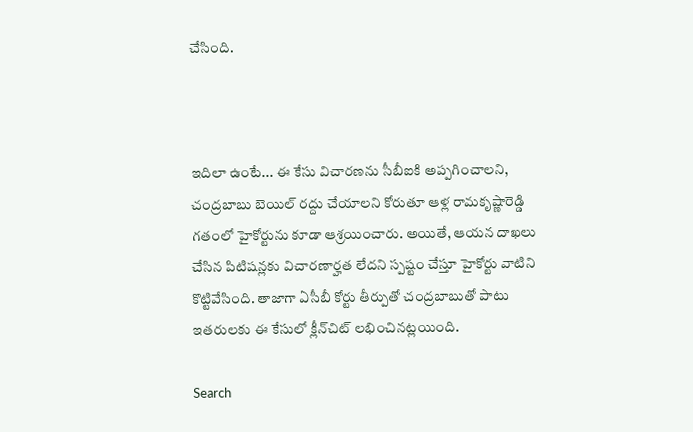చేసింది.



ఇదిలా ఉంటే... ఈ కేసు విచారణను సీబీఐకి అప్పగించాలని, చంద్రబాబు బెయిల్ రద్దు చేయాలని కోరుతూ ఆళ్ల రామకృష్ణారెడ్డి గతంలో హైకోర్టును కూడా ఆశ్రయించారు. అయితే, ఆయన దాఖలు చేసిన పిటిషన్లకు విచారణార్హత లేదని స్పష్టం చేస్తూ హైకోర్టు వాటిని కొట్టివేసింది. తాజాగా ఏసీబీ కోర్టు తీర్పుతో చంద్రబాబుతో పాటు ఇతరులకు ఈ కేసులో క్లీన్‌చిట్ లభించినట్లయింది.

Search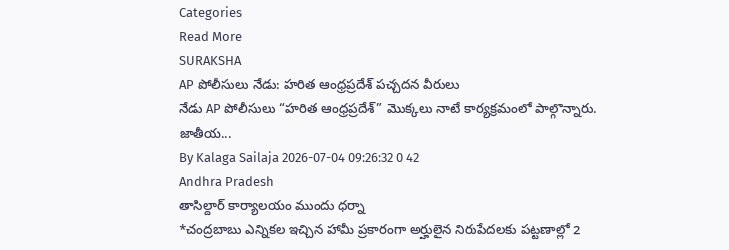Categories
Read More
SURAKSHA
AP పోలీసులు నేడు: హరిత ఆంధ్రప్రదేశ్ పచ్చదన వీరులు
నేడు AP పోలీసులు “హరిత ఆంధ్రప్రదేశ్” మొక్కలు నాటే కార్యక్రమంలో పాల్గొన్నారు. జాతీయ...
By Kalaga Sailaja 2026-07-04 09:26:32 0 42
Andhra Pradesh
తాసిల్దార్ కార్యాలయం ముందు ధర్నా
*చంద్రబాబు ఎన్నికల ఇచ్చిన హామీ ప్రకారంగా అర్హులైన నిరుపేదలకు పట్టణాల్లో 2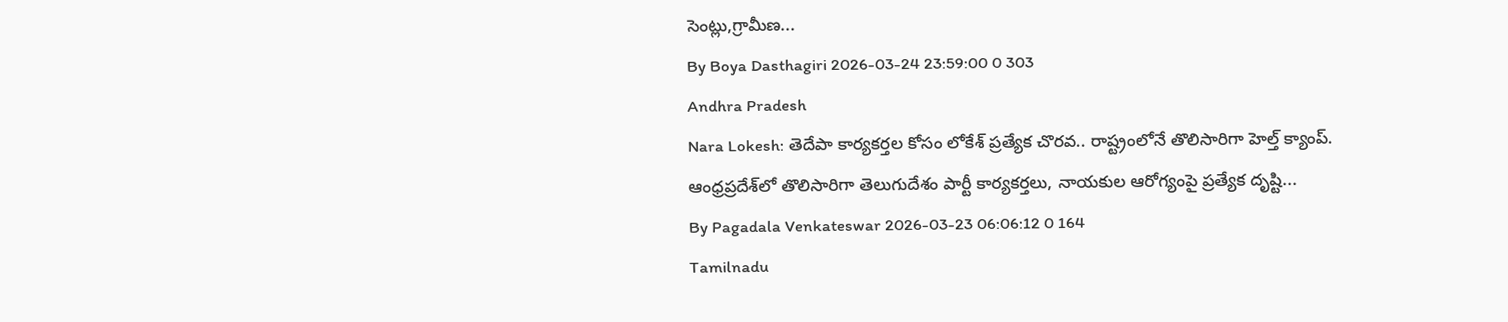సెంట్లు,గ్రామీణ...
By Boya Dasthagiri 2026-03-24 23:59:00 0 303
Andhra Pradesh
Nara Lokesh: తెదేపా కార్యకర్తల కోసం లోకేశ్ ప్రత్యేక చొరవ.. రాష్ట్రంలోనే తొలిసారిగా హెల్త్ క్యాంప్.
ఆంధ్రప్రదేశ్‌లో తొలిసారిగా తెలుగుదేశం పార్టీ కార్యకర్తలు, నాయకుల ఆరోగ్యంపై ప్రత్యేక దృష్టి...
By Pagadala Venkateswar 2026-03-23 06:06:12 0 164
Tamilnadu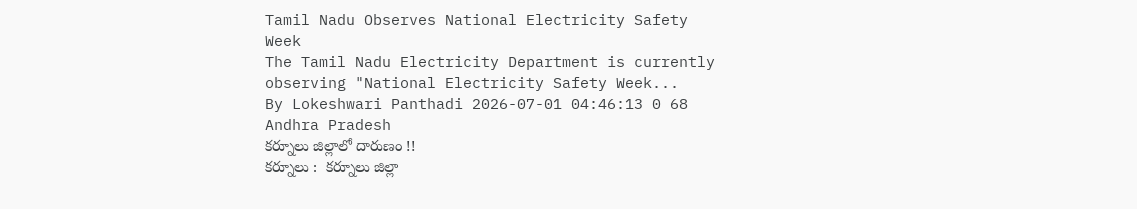Tamil Nadu Observes National Electricity Safety Week
The Tamil Nadu Electricity Department is currently observing "National Electricity Safety Week...
By Lokeshwari Panthadi 2026-07-01 04:46:13 0 68
Andhra Pradesh
కర్నూలు జిల్లాలో దారుణం !!
కర్నూలు :  కర్నూలు జిల్లా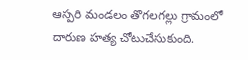ఆస్పరి మండలం తొగలగల్లు గ్రామంలో దారుణ హత్య చోటుచేసుకుంది.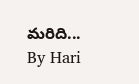మరిది...
By Hari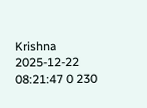Krishna 2025-12-22 08:21:47 0 230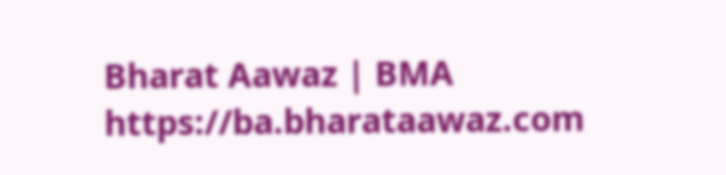Bharat Aawaz | BMA https://ba.bharataawaz.com